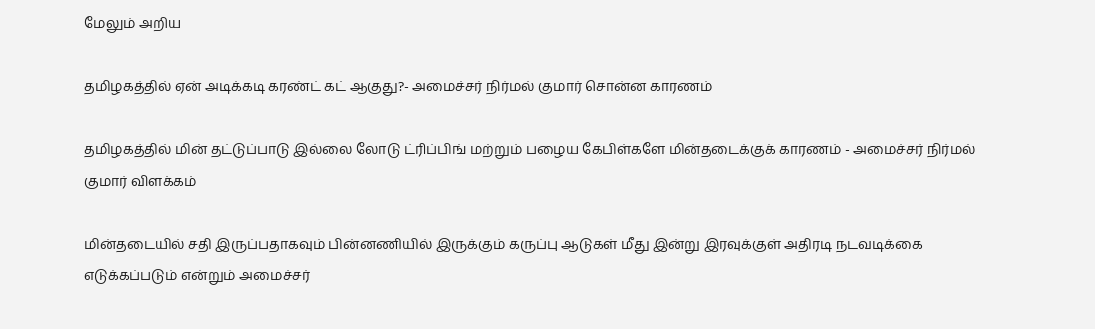மேலும் அறிய

தமிழகத்தில் ஏன் அடிக்கடி கரண்ட் கட் ஆகுது?- அமைச்சர் நிர்மல் குமார் சொன்ன காரணம்

தமிழகத்தில் மின் தட்டுப்பாடு இல்லை லோடு ட்ரிப்பிங் மற்றும் பழைய கேபிள்களே மின்தடைக்குக் காரணம் - அமைச்சர் நிர்மல் குமார் விளக்கம்

மின்தடையில் சதி இருப்பதாகவும் பின்னணியில் இருக்கும் கருப்பு ஆடுகள் மீது இன்று இரவுக்குள் அதிரடி நடவடிக்கை எடுக்கப்படும் என்றும் அமைச்சர்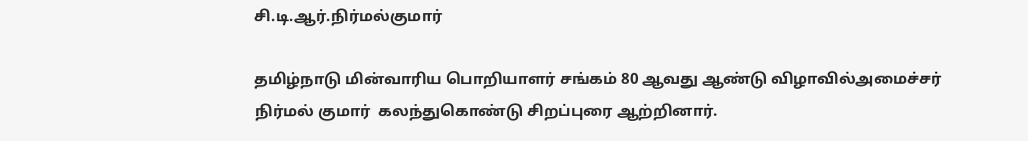சி.டி.ஆர்.நிர்மல்குமார்

தமிழ்நாடு மின்வாரிய பொறியாளர் சங்கம் 80 ஆவது ஆண்டு விழாவில்அமைச்சர் நிர்மல் குமார்  கலந்துகொண்டு சிறப்புரை ஆற்றினார்.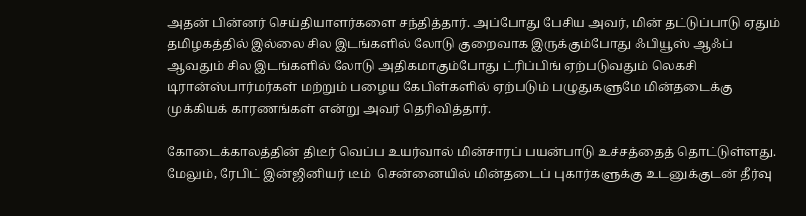அதன் பின்னர் செய்தியாளர்களை சந்தித்தார். அப்போது பேசிய அவர், மின் தட்டுப்பாடு ஏதும் தமிழகத்தில் இல்லை சில இடங்களில் லோடு குறைவாக இருக்கும்போது ஃபியூஸ் ஆஃப் ஆவதும் சில இடங்களில் லோடு அதிகமாகும்போது ட்ரிப்பிங் ஏற்படுவதும் லெகசி டிரான்ஸ்பார்மர்கள் மற்றும் பழைய கேபிள்களில் ஏற்படும் பழுதுகளுமே மின்தடைக்கு முக்கியக் காரணங்கள் என்று அவர் தெரிவித்தார்.

கோடைக்காலத்தின் திடீர் வெப்ப உயர்வால் மின்சாரப் பயன்பாடு உச்சத்தைத் தொட்டுள்ளது. மேலும், ரேபிட் இன்ஜினியர் டீம்  சென்னையில் மின்தடைப் புகார்களுக்கு உடனுக்குடன் தீர்வு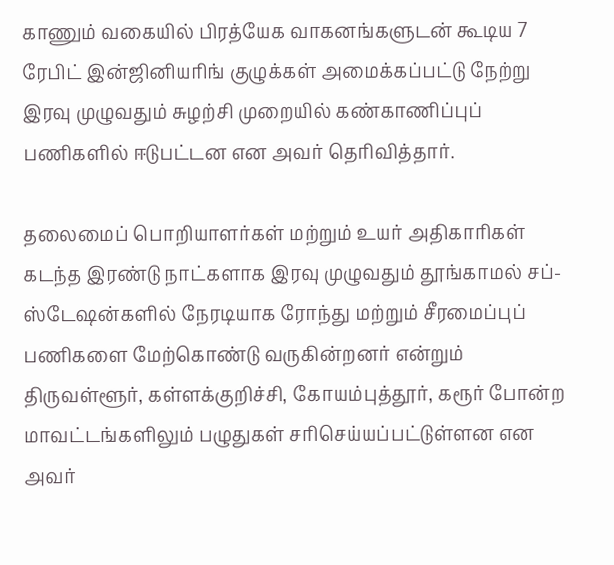காணும் வகையில் பிரத்யேக வாகனங்களுடன் கூடிய 7 ரேபிட் இன்ஜினியரிங் குழுக்கள் அமைக்கப்பட்டு நேற்று இரவு முழுவதும் சுழற்சி முறையில் கண்காணிப்புப் பணிகளில் ஈடுபட்டன என அவர் தெரிவித்தார்.

தலைமைப் பொறியாளர்கள் மற்றும் உயர் அதிகாரிகள் கடந்த இரண்டு நாட்களாக இரவு முழுவதும் தூங்காமல் சப்-ஸ்டேஷன்களில் நேரடியாக ரோந்து மற்றும் சீரமைப்புப் பணிகளை மேற்கொண்டு வருகின்றனர் என்றும்  திருவள்ளூர், கள்ளக்குறிச்சி, கோயம்புத்தூர், கரூர் போன்ற மாவட்டங்களிலும் பழுதுகள் சரிசெய்யப்பட்டுள்ளன என அவர்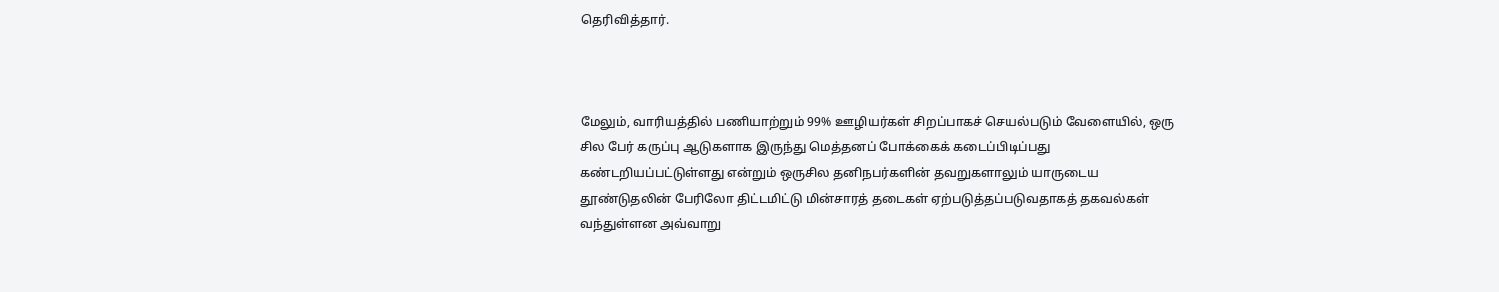தெரிவித்தார்.



மேலும், வாரியத்தில் பணியாற்றும் 99% ஊழியர்கள் சிறப்பாகச் செயல்படும் வேளையில், ஒரு சில பேர் கருப்பு ஆடுகளாக இருந்து மெத்தனப் போக்கைக் கடைப்பிடிப்பது கண்டறியப்பட்டுள்ளது என்றும் ஒருசில தனிநபர்களின் தவறுகளாலும் யாருடைய தூண்டுதலின் பேரிலோ திட்டமிட்டு மின்சாரத் தடைகள் ஏற்படுத்தப்படுவதாகத் தகவல்கள் வந்துள்ளன அவ்வாறு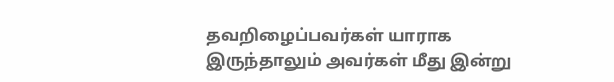தவறிழைப்பவர்கள் யாராக இருந்தாலும் அவர்கள் மீது இன்று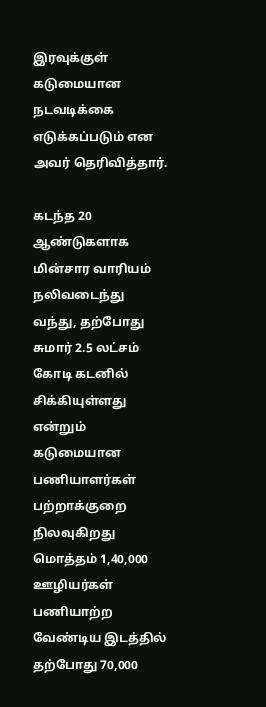இரவுக்குள் கடுமையான நடவடிக்கை எடுக்கப்படும் என அவர் தெரிவித்தார்.

கடந்த 20 ஆண்டுகளாக மின்சார வாரியம் நலிவடைந்து வந்து, தற்போது சுமார் 2.5 லட்சம் கோடி கடனில் சிக்கியுள்ளது என்றும் கடுமையான பணியாளர்கள் பற்றாக்குறை நிலவுகிறது மொத்தம் 1,40,000 ஊழியர்கள் பணியாற்ற வேண்டிய இடத்தில் தற்போது 70,000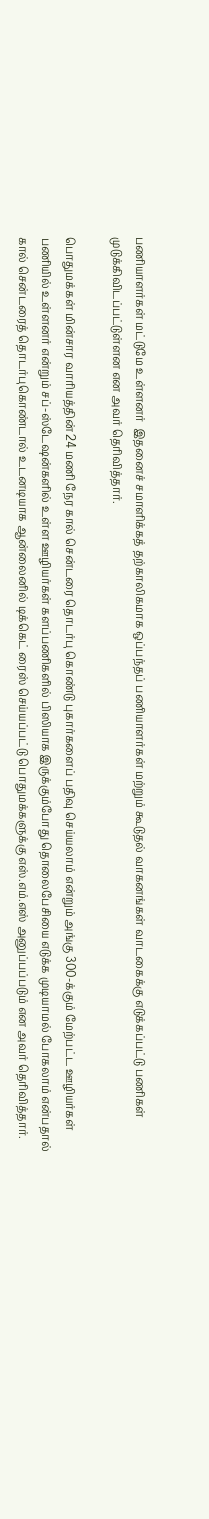பணியாளர்கள் மட்டுமே உள்ளனர்  இதனைச் சமாளிக்கத் தற்காலிகமாக ஒப்பந்தப் பணியாளர்கள் மற்றும் கூடுதல் வாகனங்கள் வாடகைக்கு எடுக்கப்பட்டு பணிகள் முடுக்கிவிடப்பட்டுள்ளன என அவர் தெரிவித்தார்.

பொதுமக்கள் மின்சார வாரியத்தின் 24 மணி நேர கால் சென்டரை தொடர்பு கொண்டு புகார்களைப் பதிவு செய்யலாம் என்றும் அங்கு 300-க்கும் மேற்பட்ட ஊழியர்கள் பணியில் உள்ளனர் என்றும் சப்-ஸ்டேஷன்களில் உள்ள ஊழியர்கள் களப்பணிகளில் பிஸியாக இருக்கும்போது தொலைபேசியை எடுக்க முடியாமல் போகலாம் என்பதால் கால் சென்டரைத் தொடர்புகொண்டால் உடனடியாக ஆன்லைனில் டிக்கெட் ரைஸ் செய்யப்பட்டு பொதுமக்களுக்கு எஸ்.எம்.எஸ் அனுப்பப்படும் என அவர் தெரிவித்தார்.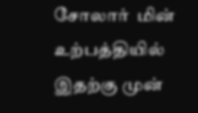சோலார்  மின் உற்பத்தியில் இதற்கு முன்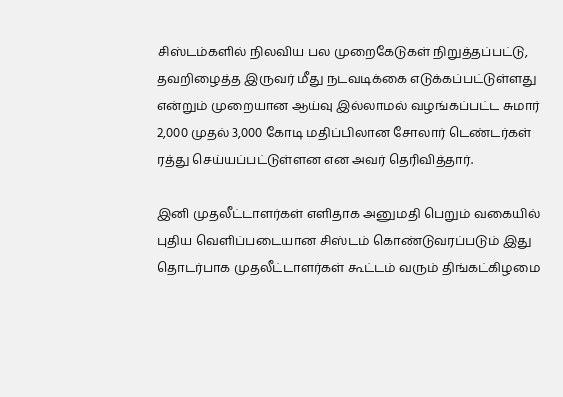சிஸ்டம்களில் நிலவிய பல முறைகேடுகள் நிறுத்தப்பட்டு, தவறிழைத்த இருவர் மீது நடவடிக்கை எடுக்கப்பட்டுள்ளது என்றும் முறையான ஆய்வு இல்லாமல் வழங்கப்பட்ட சுமார் 2,000 முதல் 3,000 கோடி மதிப்பிலான சோலார் டெண்டர்கள் ரத்து செய்யப்பட்டுள்ளன என அவர் தெரிவித்தார்.

இனி முதலீட்டாளர்கள் எளிதாக அனுமதி பெறும் வகையில் புதிய வெளிப்படையான சிஸ்டம் கொண்டுவரப்படும் இது தொடர்பாக முதலீட்டாளர்கள் கூட்டம் வரும் திங்கட்கிழமை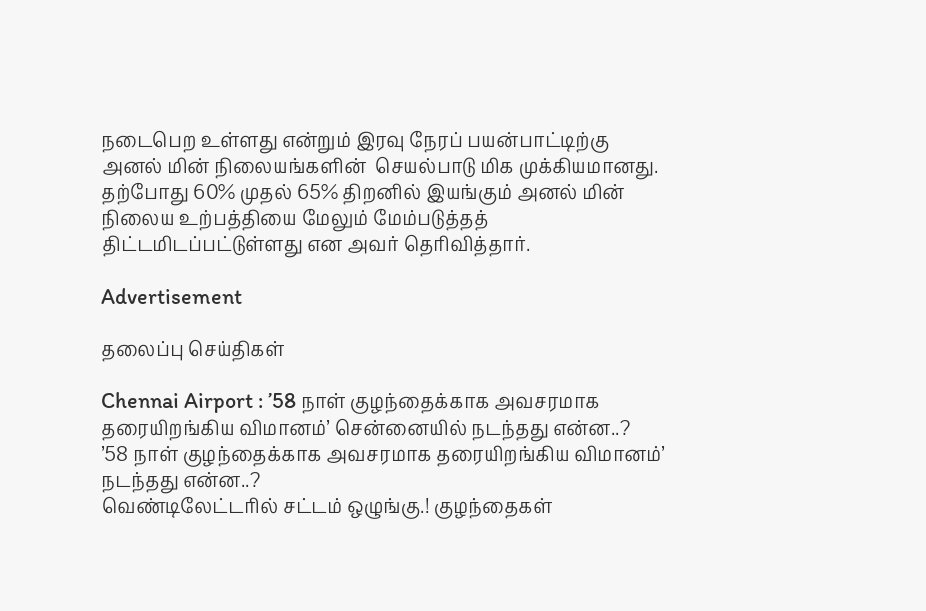நடைபெற உள்ளது என்றும் இரவு நேரப் பயன்பாட்டிற்கு அனல் மின் நிலையங்களின்  செயல்பாடு மிக முக்கியமானது. தற்போது 60% முதல் 65% திறனில் இயங்கும் அனல் மின் நிலைய உற்பத்தியை மேலும் மேம்படுத்தத் திட்டமிடப்பட்டுள்ளது என அவர் தெரிவித்தார்.

Advertisement

தலைப்பு செய்திகள்

Chennai Airport : ’58 நாள் குழந்தைக்காக அவசரமாக தரையிறங்கிய விமானம்’ சென்னையில் நடந்தது என்ன..?
’58 நாள் குழந்தைக்காக அவசரமாக தரையிறங்கிய விமானம்’ நடந்தது என்ன..?
வெண்டிலேட்டரில் சட்டம் ஒழுங்கு.! குழந்தைகள்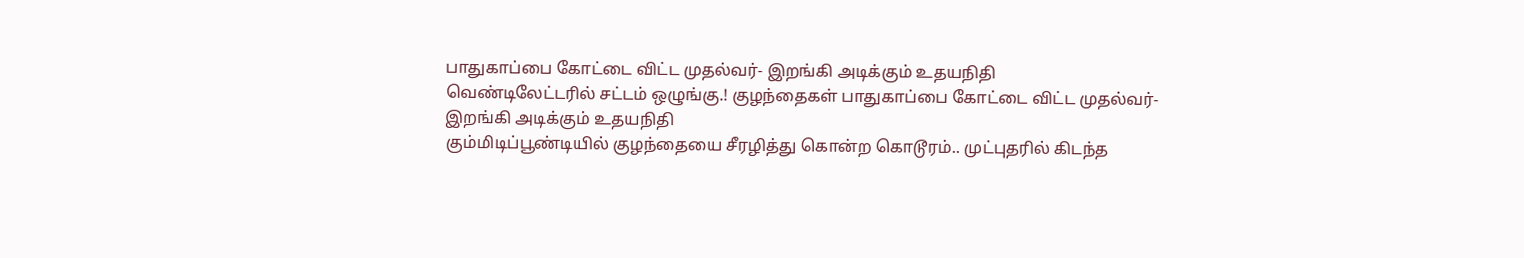பாதுகாப்பை கோட்டை விட்ட முதல்வர்- இறங்கி அடிக்கும் உதயநிதி
வெண்டிலேட்டரில் சட்டம் ஒழுங்கு.! குழந்தைகள் பாதுகாப்பை கோட்டை விட்ட முதல்வர்- இறங்கி அடிக்கும் உதயநிதி
கும்மிடிப்பூண்டியில் குழந்தையை சீரழித்து கொன்ற கொடூரம்.. முட்புதரில் கிடந்த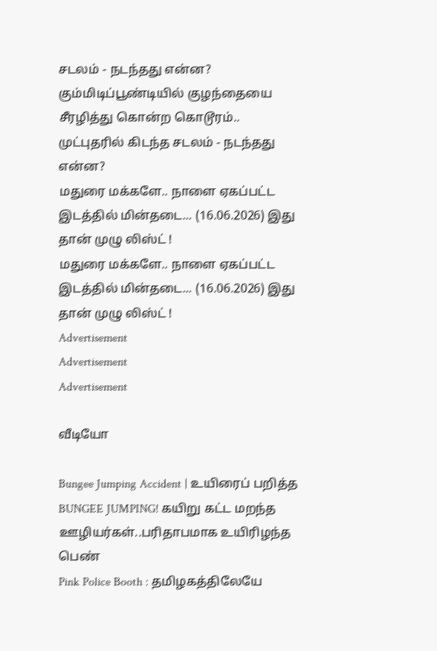சடலம் - நடந்தது என்ன?
கும்மிடிப்பூண்டியில் குழந்தையை சீரழித்து கொன்ற கொடூரம்.. முட்புதரில் கிடந்த சடலம் - நடந்தது என்ன?
மதுரை மக்களே.. நாளை ஏகப்பட்ட இடத்தில் மின்தடை... (16.06.2026) இது தான் முழு லிஸ்ட் !
மதுரை மக்களே.. நாளை ஏகப்பட்ட இடத்தில் மின்தடை... (16.06.2026) இது தான் முழு லிஸ்ட் !
Advertisement
Advertisement
Advertisement

வீடியோ

Bungee Jumping Accident | உயிரைப் பறித்த BUNGEE JUMPING! கயிறு கட்ட மறந்த ஊழியர்கள்..பரிதாபமாக உயிரிழந்த பெண்
Pink Police Booth : தமிழகத்திலேயே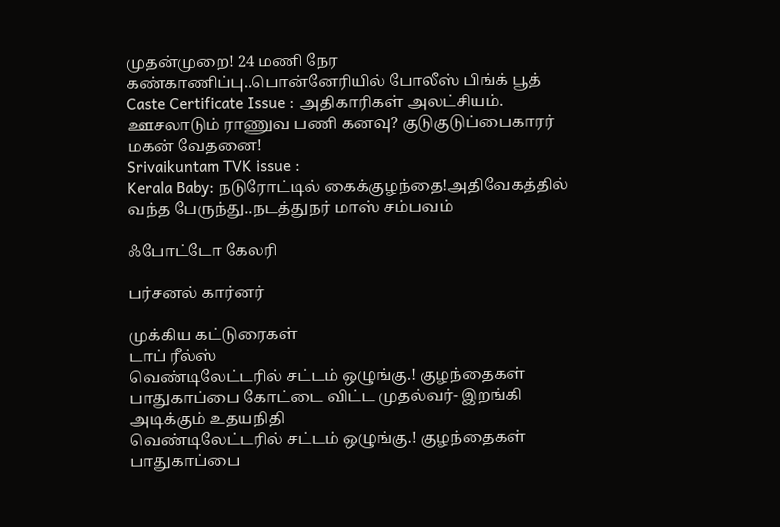முதன்முறை! 24 மணி நேர கண்காணிப்பு..பொன்னேரியில் போலீஸ் பிங்க் பூத்
Caste Certificate Issue : அதிகாரிகள் அலட்சியம். ஊசலாடும் ராணுவ பணி கனவு? குடுகுடுப்பைகாரர் மகன் வேதனை!
Srivaikuntam TVK issue :
Kerala Baby: நடுரோட்டில் கைக்குழந்தை!அதிவேகத்தில் வந்த பேருந்து..நடத்துநர் மாஸ் சம்பவம்

ஃபோட்டோ கேலரி

பர்சனல் கார்னர்

முக்கிய கட்டுரைகள்
டாப் ரீல்ஸ்
வெண்டிலேட்டரில் சட்டம் ஒழுங்கு.! குழந்தைகள் பாதுகாப்பை கோட்டை விட்ட முதல்வர்- இறங்கி அடிக்கும் உதயநிதி
வெண்டிலேட்டரில் சட்டம் ஒழுங்கு.! குழந்தைகள் பாதுகாப்பை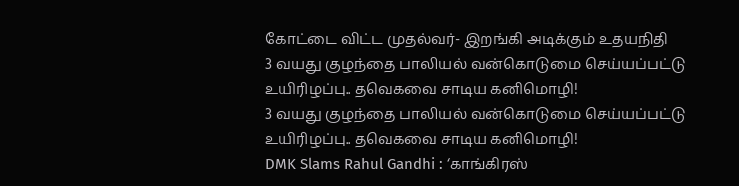கோட்டை விட்ட முதல்வர்- இறங்கி அடிக்கும் உதயநிதி
3 வயது குழந்தை பாலியல் வன்கொடுமை செய்யப்பட்டு உயிரிழப்பு.. தவெகவை சாடிய கனிமொழி!
3 வயது குழந்தை பாலியல் வன்கொடுமை செய்யப்பட்டு உயிரிழப்பு.. தவெகவை சாடிய கனிமொழி!
DMK Slams Rahul Gandhi : ‘காங்கிரஸ்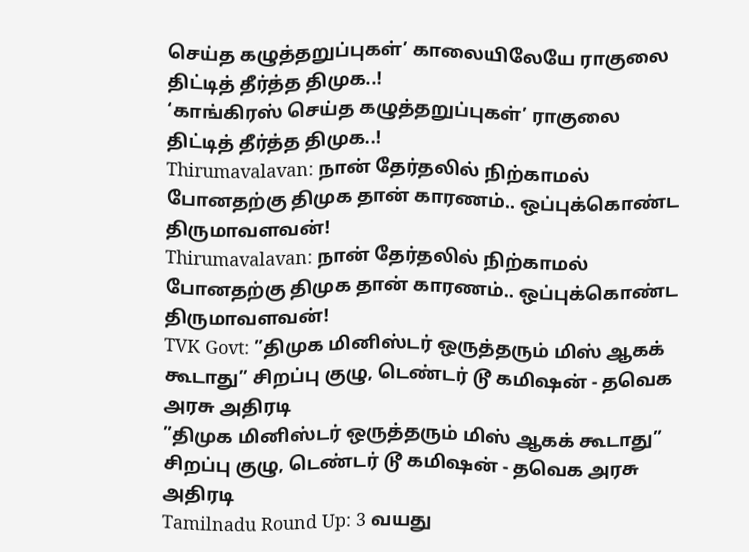செய்த கழுத்தறுப்புகள்’ காலையிலேயே ராகுலை திட்டித் தீர்த்த திமுக..!
‘காங்கிரஸ் செய்த கழுத்தறுப்புகள்’ ராகுலை திட்டித் தீர்த்த திமுக..!
Thirumavalavan: நான் தேர்தலில் நிற்காமல் போனதற்கு திமுக தான் காரணம்.. ஒப்புக்கொண்ட திருமாவளவன்!
Thirumavalavan: நான் தேர்தலில் நிற்காமல் போனதற்கு திமுக தான் காரணம்.. ஒப்புக்கொண்ட திருமாவளவன்!
TVK Govt: ”திமுக மினிஸ்டர் ஒருத்தரும் மிஸ் ஆகக் கூடாது” சிறப்பு குழு, டெண்டர் டூ கமிஷன் - தவெக அரசு அதிரடி
”திமுக மினிஸ்டர் ஒருத்தரும் மிஸ் ஆகக் கூடாது” சிறப்பு குழு, டெண்டர் டூ கமிஷன் - தவெக அரசு அதிரடி
Tamilnadu Round Up: 3 வயது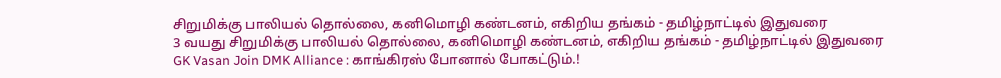சிறுமிக்கு பாலியல் தொல்லை, கனிமொழி கண்டனம், எகிறிய தங்கம் - தமிழ்நாட்டில் இதுவரை
3 வயது சிறுமிக்கு பாலியல் தொல்லை, கனிமொழி கண்டனம், எகிறிய தங்கம் - தமிழ்நாட்டில் இதுவரை
GK Vasan Join DMK Alliance : காங்கிரஸ் போனால் போகட்டும்.!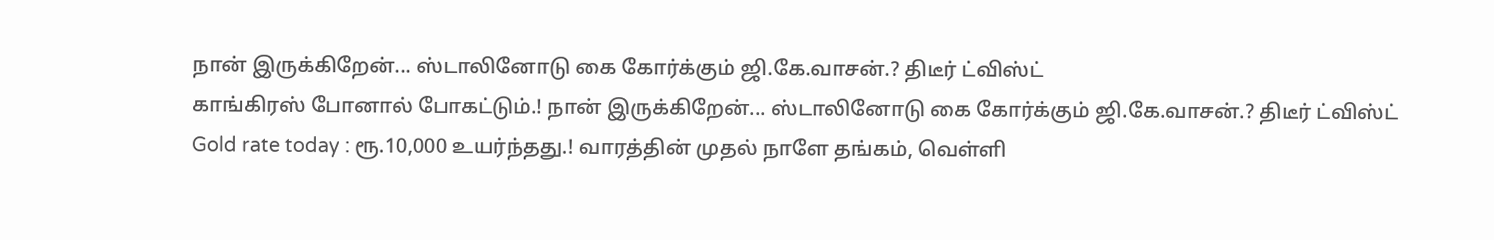நான் இருக்கிறேன்... ஸ்டாலினோடு கை கோர்க்கும் ஜி.கே.வாசன்.? திடீர் ட்விஸ்ட்
காங்கிரஸ் போனால் போகட்டும்.! நான் இருக்கிறேன்... ஸ்டாலினோடு கை கோர்க்கும் ஜி.கே.வாசன்.? திடீர் ட்விஸ்ட்
Gold rate today : ரூ.10,000 உயர்ந்தது.! வாரத்தின் முதல் நாளே தங்கம், வெள்ளி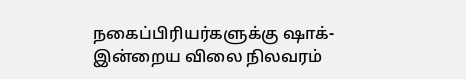நகைப்பிரியர்களுக்கு ஷாக்- இன்றைய விலை நிலவரம்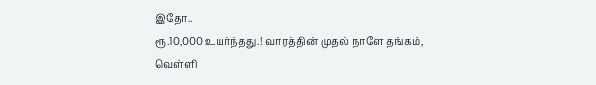இதோ..
ரூ.10,000 உயர்ந்தது.! வாரத்தின் முதல் நாளே தங்கம், வெள்ளி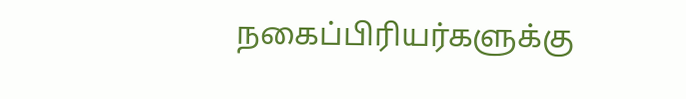நகைப்பிரியர்களுக்கு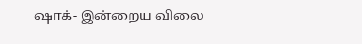ஷாக்- இன்றைய விலை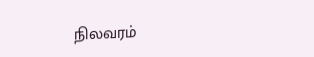நிலவரம்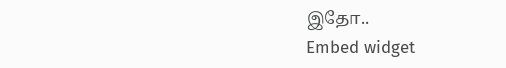இதோ..
Embed widget